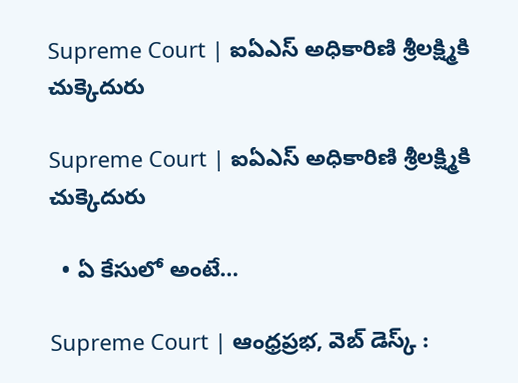Supreme Court | ఐఏఎస్‌ అధికారిణి శ్రీలక్ష్మికి చుక్కెదురు

Supreme Court | ఐఏఎస్‌ అధికారిణి శ్రీలక్ష్మికి చుక్కెదురు

  • ఏ కేసులో అంటే…

Supreme Court | ఆంధ్రప్రభ, వెబ్ డెస్క్ :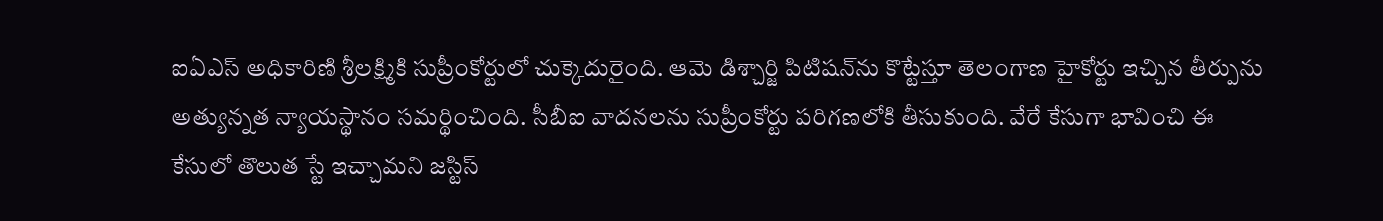ఐఏఎస్‌ అధికారిణి శ్రీలక్ష్మికి సుప్రీంకోర్టులో చుక్కెదురైంది. ఆమె డిశ్చార్జి పిటిషన్‌ను కొట్టేస్తూ తెలంగాణ హైకోర్టు ఇచ్చిన తీర్పును అత్యున్నత న్యాయస్థానం సమర్థించింది. సీబీఐ వాదనలను సుప్రీంకోర్టు పరిగణలోకి తీసుకుంది. వేరే కేసుగా భావించి ఈ కేసులో తొలుత స్టే ఇచ్చామని జస్టిస్‌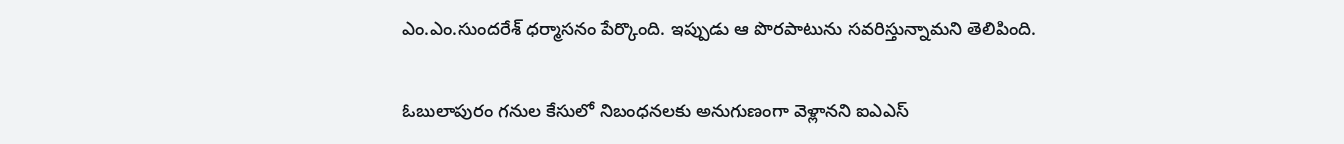ఎం.ఎం.సుందరేశ్‌ ధర్మాసనం పేర్కొంది. ఇప్పుడు ఆ పొరపాటును సవరిస్తున్నామని తెలిపింది.

ఓబులాపురం గనుల కేసులో నిబంధనలకు అనుగుణంగా వెళ్లానని ఐఎఎస్‌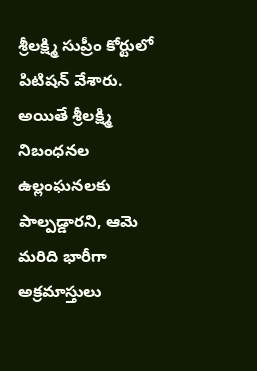శ్రీలక్ష్మి సుప్రీం కోర్టులో పిటిషన్‌ వేశారు. అయితే శ్రీలక్ష్మి నిబంధనల ఉల్లంఘనలకు పాల్పడ్డారని, ఆమె మరిది భారీగా అక్రమాస్తులు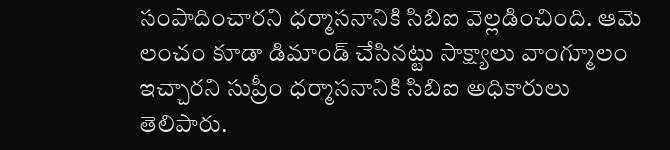సంపాదించారని ధర్మాసనానికి సిబిఐ వెల్లడించింది. ఆమె లంచం కూడా డిమాండ్‌ చేసినట్టు సాక్ష్యాలు వాంగ్మూలం ఇచ్చారని సుప్రీం ధర్మాసనానికి సిబిఐ అధికారులు తెలిపారు.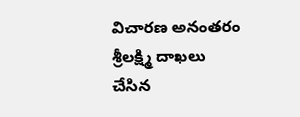విచారణ అనంతరం శ్రీలక్ష్మి దాఖలు చేసిన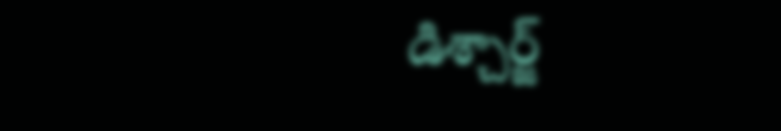డిశ్చార్జ్‌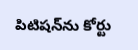పిటిషన్‌ను కోర్టు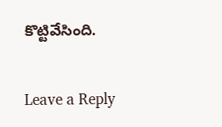కొట్టివేసింది.

Leave a Reply